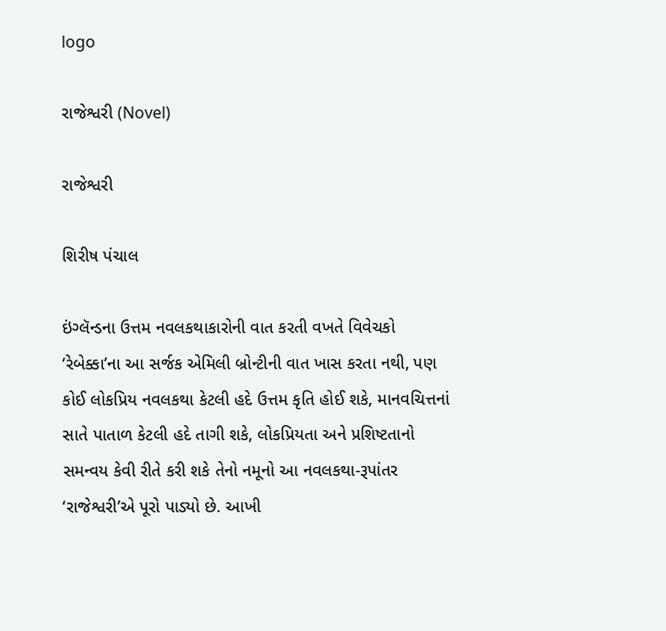logo

રાજેશ્વરી (Novel)

રાજેશ્વરી

શિરીષ પંચાલ

ઇંગ્લૅન્ડના ઉત્તમ નવલકથાકારોની વાત કરતી વખતે વિવેચકો ‘રેબેક્કા’ના આ સર્જક એમિલી બ્રોન્ટીની વાત ખાસ કરતા નથી, પણ કોઈ લોકપ્રિય નવલકથા કેટલી હદે ઉત્તમ કૃતિ હોઈ શકે, માનવચિત્તનાં સાતે પાતાળ કેટલી હદે તાગી શકે, લોકપ્રિયતા અને પ્રશિષ્ટતાનો સમન્વય કેવી રીતે કરી શકે તેનો નમૂનો આ નવલકથા-રૂપાંતર ‘રાજેશ્વરી’એ પૂરો પાડ્યો છે. આખી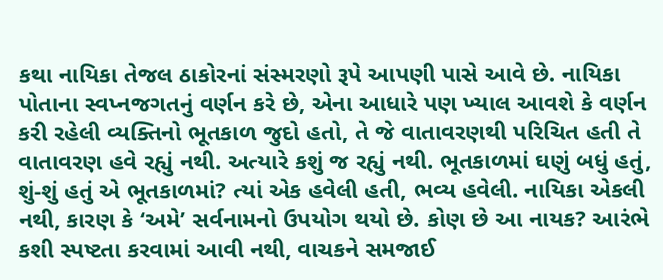કથા નાયિકા તેજલ ઠાકોરનાં સંસ્મરણો રૂપે આપણી પાસે આવે છે. નાયિકા પોતાના સ્વપ્નજગતનું વર્ણન કરે છે, એના આધારે પણ ખ્યાલ આવશે કે વર્ણન કરી રહેલી વ્યક્તિનો ભૂતકાળ જુદો હતો, તે જે વાતાવરણથી પરિચિત હતી તે વાતાવરણ હવે રહ્યું નથી. અત્યારે કશું જ રહ્યું નથી. ભૂતકાળમાં ઘણું બધું હતું, શું-શું હતું એ ભૂતકાળમાં? ત્યાં એક હવેલી હતી, ભવ્ય હવેલી. નાયિકા એકલી નથી, કારણ કે ‘અમે’ સર્વનામનો ઉપયોગ થયો છે. કોણ છે આ નાયક? આરંભે કશી સ્પષ્ટતા કરવામાં આવી નથી, વાચકને સમજાઈ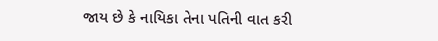જાય છે કે નાયિકા તેના પતિની વાત કરી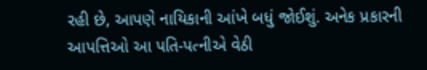રહી છે, આપણે નાયિકાની આંખે બધું જોઈશું. અનેક પ્રકારની આપત્તિઓ આ પતિ-પત્નીએ વેઠી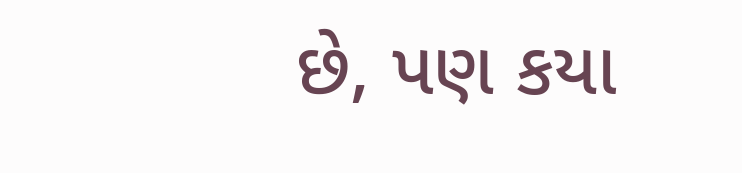છે, પણ કયા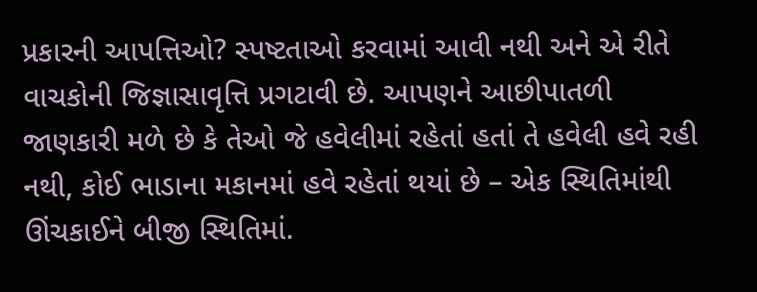પ્રકારની આપત્તિઓ? સ્પષ્ટતાઓ કરવામાં આવી નથી અને એ રીતે વાચકોની જિજ્ઞાસાવૃત્તિ પ્રગટાવી છે. આપણને આછીપાતળી જાણકારી મળે છે કે તેઓ જે હવેલીમાં રહેતાં હતાં તે હવેલી હવે રહી નથી, કોઈ ભાડાના મકાનમાં હવે રહેતાં થયાં છે – એક સ્થિતિમાંથી ઊંચકાઈને બીજી સ્થિતિમાં.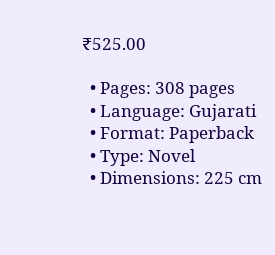₹525.00

  • Pages: 308 pages
  • Language: Gujarati
  • Format: Paperback
  • Type: Novel
  • Dimensions: 225 cm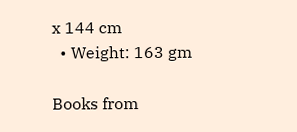x 144 cm
  • Weight: 163 gm

Books from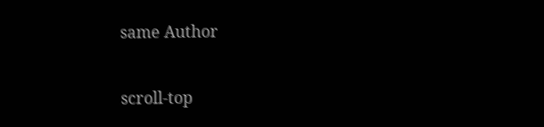same Author

scroll-top